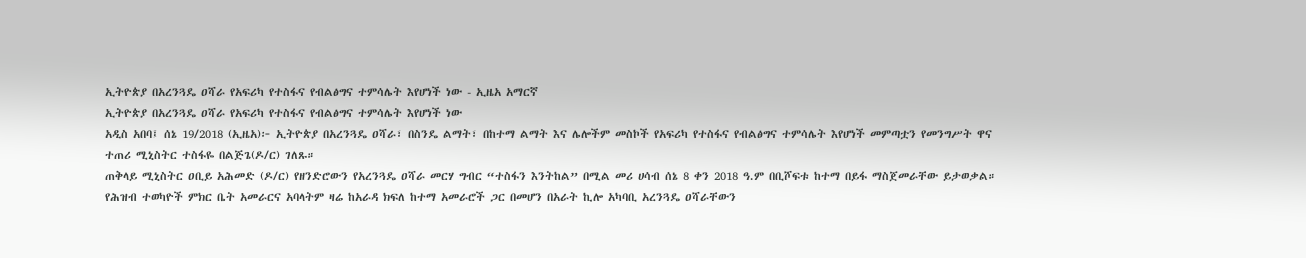ኢትዮጵያ በአረንጓዴ ዐሻራ የአፍሪካ የተስፋና የብልፅግና ተምሳሌት እየሆነች ነው - ኢዜአ አማርኛ
ኢትዮጵያ በአረንጓዴ ዐሻራ የአፍሪካ የተስፋና የብልፅግና ተምሳሌት እየሆነች ነው
አዲስ አበባ፤ ሰኔ 19/2018 (ኢዜአ)፦ ኢትዮጵያ በአረንጓዴ ዐሻራ፣ በስንዴ ልማት፣ በከተማ ልማት እና ሌሎችም መስኮች የአፍሪካ የተስፋና የብልፅግና ተምሳሌት እየሆነች መምጣቷን የመንግሥት ዋና ተጠሪ ሚኒስትር ተስፋዬ በልጅጌ(ዶ/ር) ገለጹ።
ጠቅላይ ሚኒስትር ዐቢይ አሕመድ (ዶ/ር) የዘንድሮውን የአረንጓዴ ዐሻራ መርሃ ግብር “ተስፋን እንትከል” በሚል መሪ ሀሳብ ሰኔ 8 ቀን 2018 ዓ.ም በቢሾፍቱ ከተማ በይፋ ማስጀመራቸው ይታወቃል።
የሕዝብ ተወካዮች ምክር ቤት አመራርና አባላትም ዛሬ ከአራዳ ክፍለ ከተማ አመራሮች ጋር በመሆን በአራት ኪሎ አካባቢ አረንጓዴ ዐሻራቸውን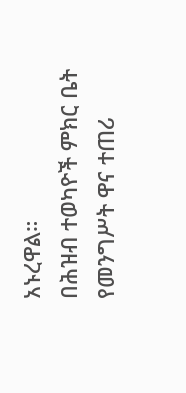አኑረዋል።
በሕዝብ ተወካዮች ምክር ቤት የመንግሥት ዋና ተጠሪ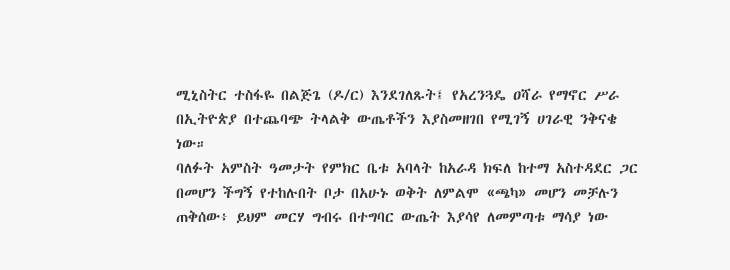ሚኒስትር ተስፋዬ በልጅጌ (ዶ/ር) እንደገለጹት፤ የአረንጓዴ ዐሻራ የማኖር ሥራ በኢትዮጵያ በተጨባጭ ትላልቅ ውጤቶችን እያስመዘገበ የሚገኝ ሀገራዊ ንቅናቄ ነው።
ባለፉት አምስት ዓመታት የምክር ቤቱ አባላት ከአራዳ ክፍለ ከተማ አስተዳደር ጋር በመሆን ችግኝ የተከሉበት ቦታ በአሁኑ ወቅት ለምልሞ «ጫካ» መሆን መቻሉን ጠቅሰው፥ ይህም መርሃ ግብሩ በተግባር ውጤት እያሳየ ለመምጣቱ ማሳያ ነው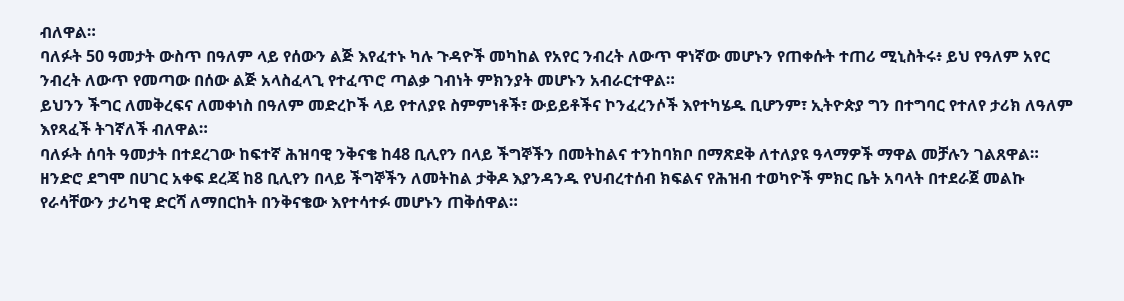ብለዋል።
ባለፉት 50 ዓመታት ውስጥ በዓለም ላይ የሰውን ልጅ እየፈተኑ ካሉ ጉዳዮች መካከል የአየር ንብረት ለውጥ ዋነኛው መሆኑን የጠቀሱት ተጠሪ ሚኒስትሩ፥ ይህ የዓለም አየር ንብረት ለውጥ የመጣው በሰው ልጅ አላስፈላጊ የተፈጥሮ ጣልቃ ገብነት ምክንያት መሆኑን አብራርተዋል።
ይህንን ችግር ለመቅረፍና ለመቀነስ በዓለም መድረኮች ላይ የተለያዩ ስምምነቶች፣ ውይይቶችና ኮንፈረንሶች እየተካሄዱ ቢሆንም፣ ኢትዮጵያ ግን በተግባር የተለየ ታሪክ ለዓለም እየጻፈች ትገኛለች ብለዋል።
ባለፉት ሰባት ዓመታት በተደረገው ከፍተኛ ሕዝባዊ ንቅናቄ ከ48 ቢሊየን በላይ ችግኞችን በመትከልና ተንከባክቦ በማጽደቅ ለተለያዩ ዓላማዎች ማዋል መቻሉን ገልጸዋል።
ዘንድሮ ደግሞ በሀገር አቀፍ ደረጃ ከ8 ቢሊየን በላይ ችግኞችን ለመትከል ታቅዶ እያንዳንዱ የህብረተሰብ ክፍልና የሕዝብ ተወካዮች ምክር ቤት አባላት በተደራጀ መልኩ የራሳቸውን ታሪካዊ ድርሻ ለማበርከት በንቅናቄው እየተሳተፉ መሆኑን ጠቅሰዋል።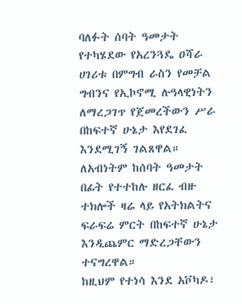ባለፉት ሰባት ዓመታት የተካሄደው የአረንጓዴ ዐሻራ ሀገሪቱ በምግብ ራስን የመቻል ግብንና የኢኮኖሚ ሉዓላዊነትን ለማረጋገጥ የጀመረችውን ሥራ በከፍተኛ ሁኔታ እየደገፈ እንደሚገኝ ገልጸዋል።
ለአብነትም ከሰባት ዓመታት በፊት የተተከሉ ዘርፈ ብዙ ተክሎች ዛሬ ላይ የአትክልትና ፍራፍሬ ምርት በከፍተኛ ሁኔታ እንዲጨምር ማድረጋቸውን ተናግረዋል።
ከዚህም የተነሳ እንደ አቮካዶ፣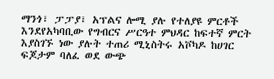ማንጎ፣ ፓፓያ፣ አፕልና ሎሚ ያሉ የተለያዩ ምርቶች እንደየአካባቢው የግብርና ሥርዓተ ምህዳር ከፍተኛ ምርት እያስገኙ ነው ያሉት ተጠሪ ሚኒስትሩ አቮካዶ ከሀገር ፍጆታም ባለፈ ወደ ውጭ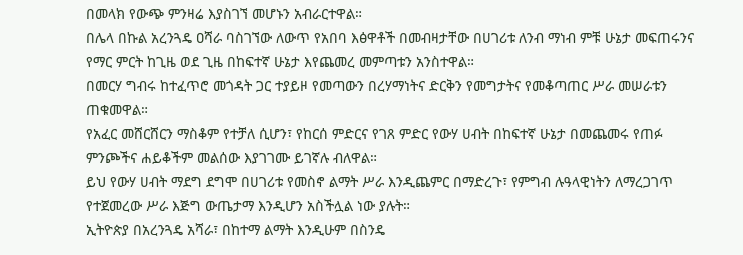በመላክ የውጭ ምንዛሬ እያስገኘ መሆኑን አብራርተዋል።
በሌላ በኩል አረንጓዴ ዐሻራ ባስገኘው ለውጥ የአበባ እፅዋቶች በመብዛታቸው በሀገሪቱ ለንብ ማነብ ምቹ ሁኔታ መፍጠሩንና የማር ምርት ከጊዜ ወደ ጊዜ በከፍተኛ ሁኔታ እየጨመረ መምጣቱን አንስተዋል።
በመርሃ ግብሩ ከተፈጥሮ መጎዳት ጋር ተያይዞ የመጣውን በረሃማነትና ድርቅን የመግታትና የመቆጣጠር ሥራ መሠራቱን ጠቁመዋል።
የአፈር መሸርሸርን ማስቆም የተቻለ ሲሆን፣ የከርሰ ምድርና የገጸ ምድር የውሃ ሀብት በከፍተኛ ሁኔታ በመጨመሩ የጠፉ ምንጮችና ሐይቆችም መልሰው እያገገሙ ይገኛሉ ብለዋል።
ይህ የውሃ ሀብት ማደግ ደግሞ በሀገሪቱ የመስኖ ልማት ሥራ እንዲጨምር በማድረጉ፣ የምግብ ሉዓላዊነትን ለማረጋገጥ የተጀመረው ሥራ እጅግ ውጤታማ እንዲሆን አስችሏል ነው ያሉት።
ኢትዮጵያ በአረንጓዴ አሻራ፣ በከተማ ልማት እንዲሁም በስንዴ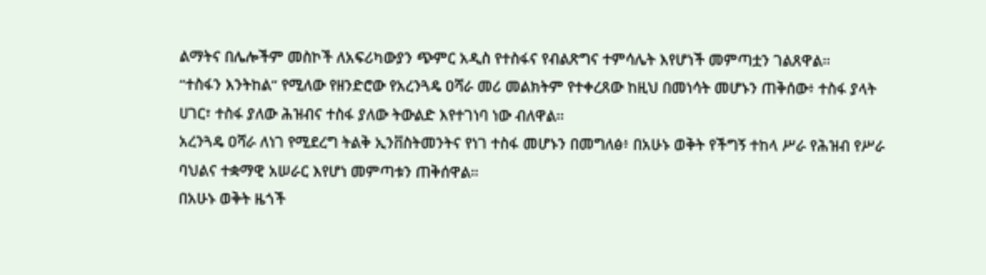ልማትና በሌሎችም መስኮች ለአፍሪካውያን ጭምር አዲስ የተስፋና የብልጽግና ተምሳሌት እየሆነች መምጣቷን ገልጸዋል።
“ተስፋን እንትከል” የሚለው የዘንድሮው የአረንጓዴ ዐሻራ መሪ መልክትም የተቀረጸው ከዚህ በመነሳት መሆኑን ጠቅሰው፥ ተስፋ ያላት ሀገር፣ ተስፋ ያለው ሕዝብና ተስፋ ያለው ትውልድ እየተገነባ ነው ብለዋል።
አረንጓዴ ዐሻራ ለነገ የሚደረግ ትልቅ ኢንቨስትመንትና የነገ ተስፋ መሆኑን በመግለፅ፥ በአሁኑ ወቅት የችግኝ ተከላ ሥራ የሕዝብ የሥራ ባህልና ተቋማዊ አሠራር እየሆነ መምጣቱን ጠቅሰዋል።
በአሁኑ ወቅት ዜጎች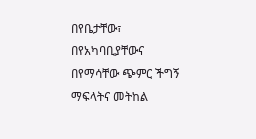በየቤታቸው፣ በየአካባቢያቸውና በየማሳቸው ጭምር ችግኝ ማፍላትና መትከል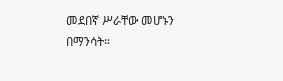መደበኛ ሥራቸው መሆኑን በማንሳት።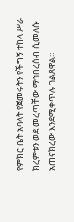የምክር ቤት አባላት የጀመሩትን የችግኝ ተከላ ሥራ ክረምቱን ወደ መረጣቸው ማኅበረሰብ ሲመለሱ አጠናክረው እንደሚቀጥሉ ገልጸዋል።